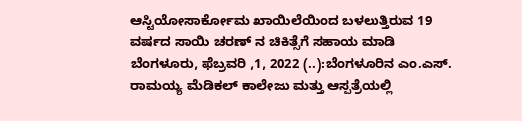ಆಸ್ಟಿಯೋಸಾರ್ಕೋಮ ಖಾಯಿಲೆಯಿಂದ ಬಳಲುತ್ತಿರುವ 19 ವರ್ಷದ ಸಾಯಿ ಚರಣ್‌ ನ ಚಿಕಿತ್ಸೆಗೆ ಸಹಾಯ ಮಾಡಿ ಬೆಂಗಳೂರು, ಫೆಬ್ರವರಿ ,1, 2022 (..):ಬೆಂಗಳೂರಿನ ಎಂ.ಎಸ್. ರಾಮಯ್ಯ ಮೆಡಿಕಲ್ ಕಾಲೇಜು ಮತ್ತು ಆಸ್ಪತ್ರೆಯಲ್ಲಿ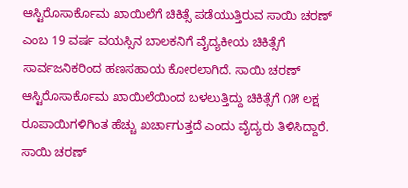ಆಸ್ಟಿರೊಸಾರ್ಕೊಮ ಖಾಯಿಲೆಗೆ ಚಿಕಿತ್ಸೆ ಪಡೆಯುತ್ತಿರುವ ಸಾಯಿ ಚರಣ್ ಎಂಬ 19 ವರ್ಷ ವಯಸ್ಸಿನ ಬಾಲಕನಿಗೆ ವೈದ್ಯಕೀಯ ಚಿಕಿತ್ಸೆಗೆ ಸಾರ್ವಜನಿಕರಿಂದ ಹಣಸಹಾಯ ಕೋರಲಾಗಿದೆ. ಸಾಯಿ ಚರಣ್ ಆಸ್ಟಿರೊಸಾರ್ಕೊಮ ಖಾಯಿಲೆಯಿಂದ ಬಳಲುತ್ತಿದ್ದು ಚಿಕಿತ್ಸೆಗೆ ೧೫ ಲಕ್ಷ ರೂಪಾಯಿಗಳಿಗಿಂತ ಹೆಚ್ಚು ಖರ್ಚಾಗುತ್ತದೆ ಎಂದು ವೈದ್ಯರು ತಿಳಿಸಿದ್ದಾರೆ. ಸಾಯಿ ಚರಣ್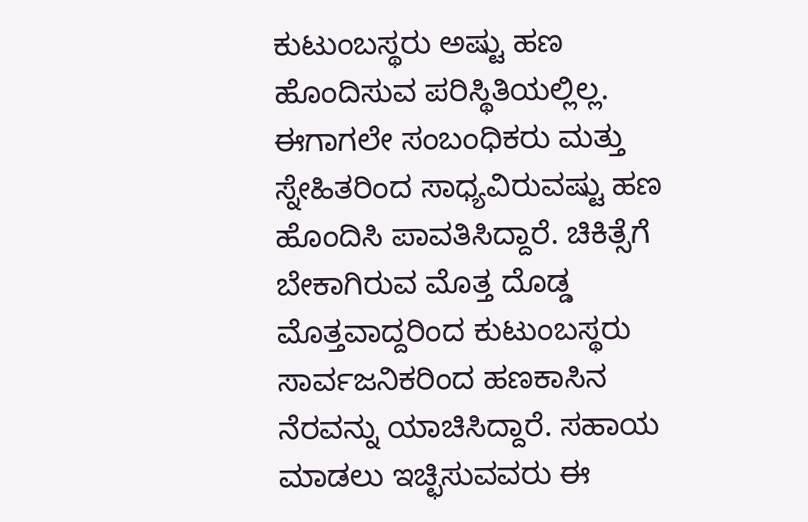ಕುಟುಂಬಸ್ಥರು ಅಷ್ಟು ಹಣ ಹೊಂದಿಸುವ ಪರಿಸ್ಥಿತಿಯಲ್ಲಿಲ್ಲ. ಈಗಾಗಲೇ ಸಂಬಂಧಿಕರು ಮತ್ತು ಸ್ನೇಹಿತರಿಂದ ಸಾಧ್ಯವಿರುವಷ್ಟು ಹಣ ಹೊಂದಿಸಿ ಪಾವತಿಸಿದ್ದಾರೆ. ಚಿಕಿತ್ಸೆಗೆ ಬೇಕಾಗಿರುವ ಮೊತ್ತ ದೊಡ್ಡ ಮೊತ್ತವಾದ್ದರಿಂದ ಕುಟುಂಬಸ್ಥರು ಸಾರ್ವಜನಿಕರಿಂದ ಹಣಕಾಸಿನ ನೆರವನ್ನು ಯಾಚಿಸಿದ್ದಾರೆ. ಸಹಾಯ ಮಾಡಲು ಇಚ್ಛಿಸುವವರು ಈ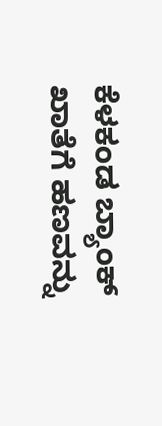ಕೆಳಕಂಡ ಬ್ಯಾಂಕ್ ಖಾತೆಗೆ ಹಣವನ್ನು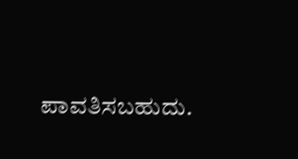ಪಾವತಿಸಬಹುದು.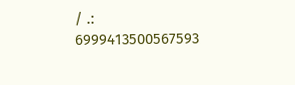/ .: 6999413500567593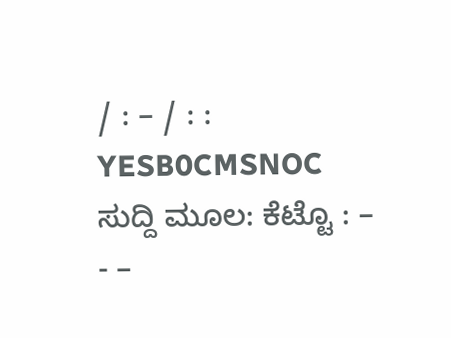/ : – / : : YESB0CMSNOC ಸುದ್ದಿ ಮೂಲ: ಕೆಟ್ಟೊ : – - –